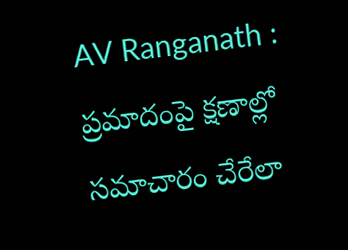AV Ranganath : ప్రమాదంపై క్షణాల్లో సమాచారం చేరేలా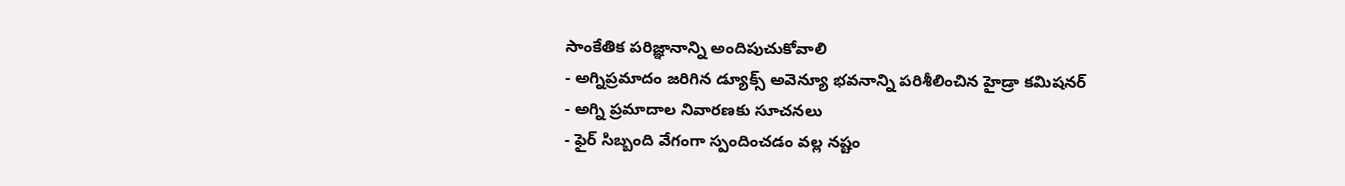సాంకేతిక పరిజ్ఞానాన్ని అందిపుచుకోవాలి
- అగ్నిప్రమాదం జరిగిన డ్యూక్స్ అవెన్యూ భవనాన్ని పరిశీలించిన హైడ్రా కమిషనర్
- అగ్ని ప్రమాదాల నివారణకు సూచనలు
- ఫైర్ సిబ్బంది వేగంగా స్పందించడం వల్ల నష్టం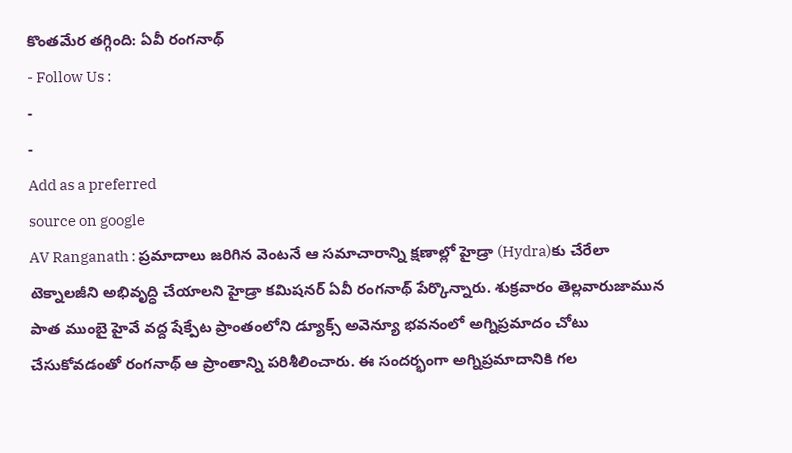కొంతమేర తగ్గింది: ఏవీ రంగనాథ్
- Follow Us :
-
-
Add as a preferred
source on google
AV Ranganath : ప్రమాదాలు జరిగిన వెంటనే ఆ సమాచారాన్ని క్షణాల్లో హైడ్రా (Hydra)కు చేరేలా టెక్నాలజీని అభివృద్ధి చేయాలని హైడ్రా కమిషనర్ ఏవీ రంగనాథ్ పేర్కొన్నారు. శుక్రవారం తెల్లవారుజామున పాత ముంబై హైవే వద్ద షేక్పేట ప్రాంతంలోని డ్యూక్స్ అవెన్యూ భవనంలో అగ్నిప్రమాదం చోటు చేసుకోవడంతో రంగనాథ్ ఆ ప్రాంతాన్ని పరిశీలించారు. ఈ సందర్భంగా అగ్నిప్రమాదానికి గల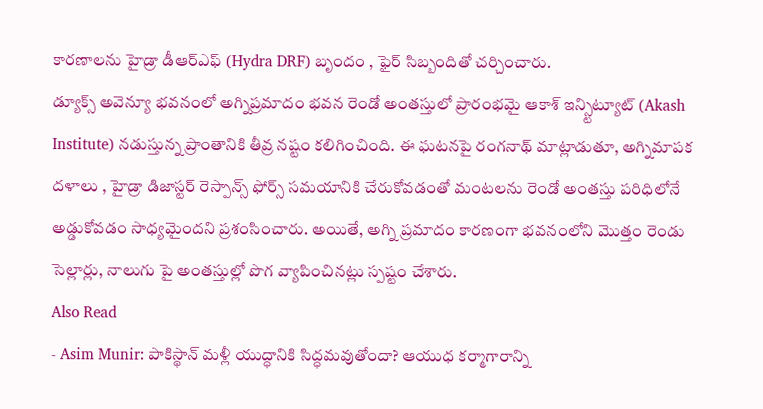కారణాలను హైడ్రా డీఆర్ఎఫ్ (Hydra DRF) బృందం , ఫైర్ సిబ్బందితో చర్చించారు.
డ్యూక్స్ అవెన్యూ భవనంలో అగ్నిప్రమాదం భవన రెండో అంతస్తులో ప్రారంభమై ఆకాశ్ ఇన్స్టిట్యూట్ (Akash Institute) నడుస్తున్న ప్రాంతానికి తీవ్ర నష్టం కలిగించింది. ఈ ఘటనపై రంగనాథ్ మాట్లాడుతూ, అగ్నిమాపక దళాలు , హైడ్రా డిజాస్టర్ రెస్పాన్స్ ఫోర్స్ సమయానికి చేరుకోవడంతో మంటలను రెండో అంతస్తు పరిధిలోనే అడ్డుకోవడం సాధ్యమైందని ప్రశంసించారు. అయితే, అగ్ని ప్రమాదం కారణంగా భవనంలోని మొత్తం రెండు సెల్లార్లు, నాలుగు పై అంతస్తుల్లో పొగ వ్యాపించినట్లు స్పష్టం చేశారు.
Also Read
- Asim Munir: పాకిస్థాన్ మళ్లీ యుద్ధానికి సిద్ధమవుతోందా? ఆయుధ కర్మాగారాన్ని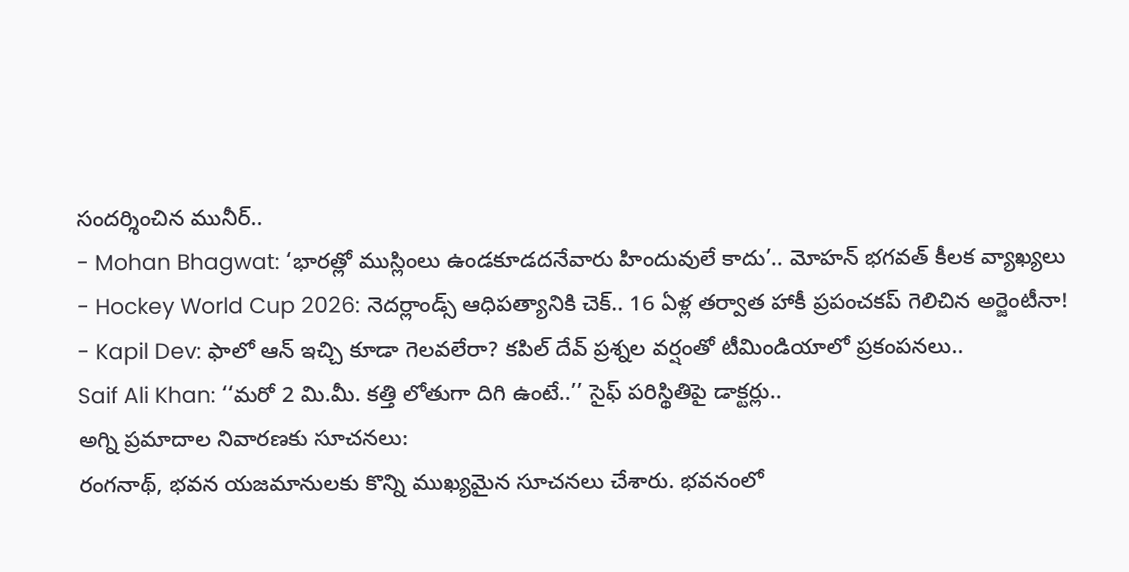సందర్శించిన మునీర్..
- Mohan Bhagwat: ‘భారత్లో ముస్లింలు ఉండకూడదనేవారు హిందువులే కాదు’.. మోహన్ భగవత్ కీలక వ్యాఖ్యలు
- Hockey World Cup 2026: నెదర్లాండ్స్ ఆధిపత్యానికి చెక్.. 16 ఏళ్ల తర్వాత హాకీ ప్రపంచకప్ గెలిచిన అర్జెంటీనా!
- Kapil Dev: ఫాలో ఆన్ ఇచ్చి కూడా గెలవలేరా? కపిల్ దేవ్ ప్రశ్నల వర్షంతో టీమిండియాలో ప్రకంపనలు..
Saif Ali Khan: ‘‘మరో 2 మి.మీ. కత్తి లోతుగా దిగి ఉంటే..’’ సైఫ్ పరిస్థితిపై డాక్టర్లు..
అగ్ని ప్రమాదాల నివారణకు సూచనలు:
రంగనాథ్, భవన యజమానులకు కొన్ని ముఖ్యమైన సూచనలు చేశారు. భవనంలో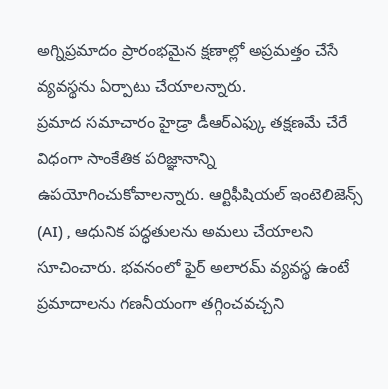అగ్నిప్రమాదం ప్రారంభమైన క్షణాల్లో అప్రమత్తం చేసే వ్యవస్థను ఏర్పాటు చేయాలన్నారు.
ప్రమాద సమాచారం హైడ్రా డీఆర్ఎఫ్కు తక్షణమే చేరే విధంగా సాంకేతిక పరిజ్ఞానాన్ని ఉపయోగించుకోవాలన్నారు. ఆర్టిఫీషియల్ ఇంటెలిజెన్స్ (AI) , ఆధునిక పద్ధతులను అమలు చేయాలని సూచించారు. భవనంలో ఫైర్ అలారమ్ వ్యవస్థ ఉంటే ప్రమాదాలను గణనీయంగా తగ్గించవచ్చని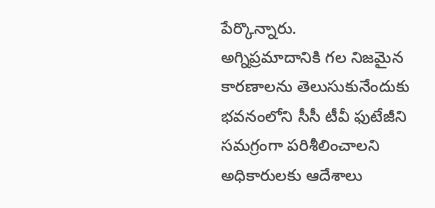పేర్కొన్నారు.
అగ్నిప్రమాదానికి గల నిజమైన కారణాలను తెలుసుకునేందుకు భవనంలోని సీసీ టీవీ ఫుటేజీని సమగ్రంగా పరిశీలించాలని అధికారులకు ఆదేశాలు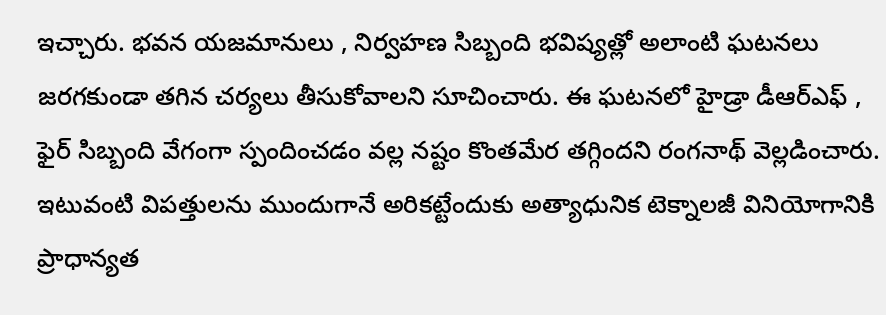ఇచ్చారు. భవన యజమానులు , నిర్వహణ సిబ్బంది భవిష్యత్లో అలాంటి ఘటనలు జరగకుండా తగిన చర్యలు తీసుకోవాలని సూచించారు. ఈ ఘటనలో హైడ్రా డీఆర్ఎఫ్ , ఫైర్ సిబ్బంది వేగంగా స్పందించడం వల్ల నష్టం కొంతమేర తగ్గిందని రంగనాథ్ వెల్లడించారు. ఇటువంటి విపత్తులను ముందుగానే అరికట్టేందుకు అత్యాధునిక టెక్నాలజీ వినియోగానికి ప్రాధాన్యత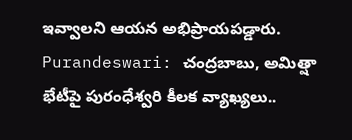ఇవ్వాలని ఆయన అభిప్రాయపడ్డారు.
Purandeswari: చంద్రబాబు, అమిత్షా భేటీపై పురంధేశ్వరి కీలక వ్యాఖ్యలు..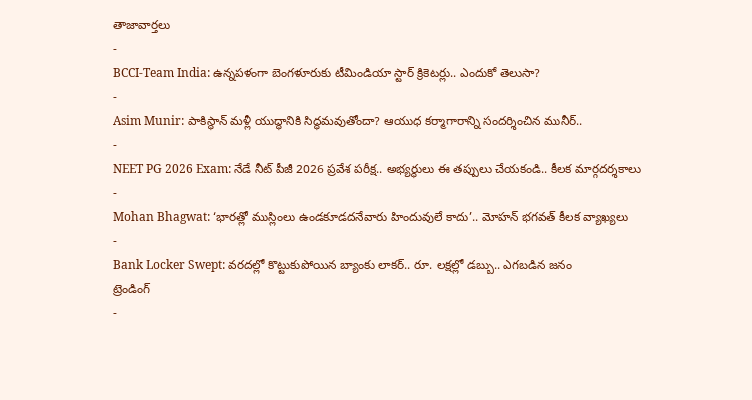తాజావార్తలు
-
BCCI-Team India: ఉన్నపళంగా బెంగళూరుకు టీమిండియా స్టార్ క్రికెటర్లు.. ఎందుకో తెలుసా?
-
Asim Munir: పాకిస్థాన్ మళ్లీ యుద్ధానికి సిద్ధమవుతోందా? ఆయుధ కర్మాగారాన్ని సందర్శించిన మునీర్..
-
NEET PG 2026 Exam: నేడే నీట్ పీజీ 2026 ప్రవేశ పరీక్ష.. అభ్యర్థులు ఈ తప్పులు చేయకండి.. కీలక మార్గదర్శకాలు
-
Mohan Bhagwat: ‘భారత్లో ముస్లింలు ఉండకూడదనేవారు హిందువులే కాదు’.. మోహన్ భగవత్ కీలక వ్యాఖ్యలు
-
Bank Locker Swept: వరదల్లో కొట్టుకుపోయిన బ్యాంకు లాకర్.. రూ. లక్షల్లో డబ్బు.. ఎగబడిన జనం
ట్రెండింగ్
-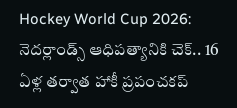Hockey World Cup 2026: నెదర్లాండ్స్ ఆధిపత్యానికి చెక్.. 16 ఏళ్ల తర్వాత హాకీ ప్రపంచకప్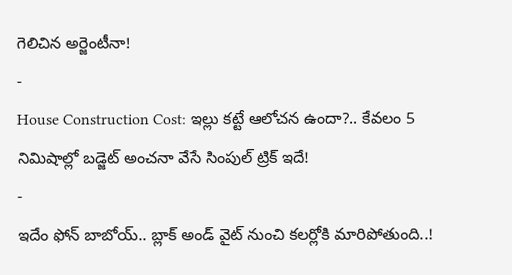గెలిచిన అర్జెంటీనా!
-
House Construction Cost: ఇల్లు కట్టే ఆలోచన ఉందా?.. కేవలం 5 నిమిషాల్లో బడ్జెట్ అంచనా వేసే సింపుల్ ట్రిక్ ఇదే!
-
ఇదేం ఫోన్ బాబోయ్.. బ్లాక్ అండ్ వైట్ నుంచి కలర్లోకి మారిపోతుంది..!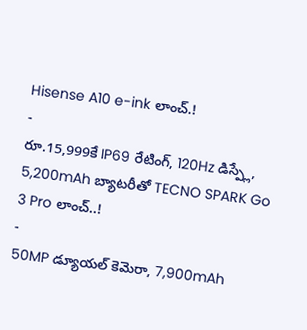Hisense A10 e-ink లాంచ్.!
-
రూ.15,999కే IP69 రేటింగ్, 120Hz డిస్ప్లే, 5,200mAh బ్యాటరీతో TECNO SPARK Go 3 Pro లాంచ్..!
-
50MP డ్యూయల్ కెమెరా, 7,900mAh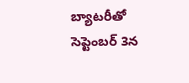బ్యాటరీతో సెప్టెంబర్ 3న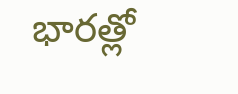భారత్లో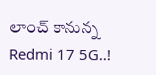లాంచ్ కానున్న Redmi 17 5G..!